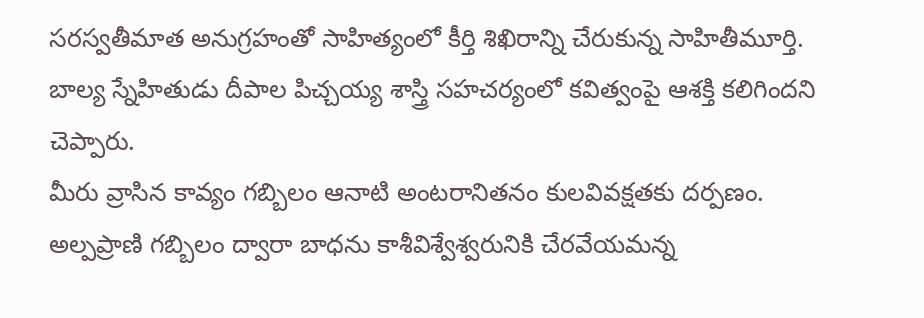సరస్వతీమాత అనుగ్రహంతో సాహిత్యంలో కీర్తి శిఖిరాన్ని చేరుకున్న సాహితీమూర్తి.
బాల్య స్నేహితుడు దీపాల పిచ్చయ్య శాస్త్రి సహచర్యంలో కవిత్వంపై ఆశక్తి కలిగిందని చెప్పారు.
మీరు వ్రాసిన కావ్యం గబ్బిలం ఆనాటి అంటరానితనం కులవివక్షతకు దర్పణం.
అల్పప్రాణి గబ్బిలం ద్వారా బాధను కాశీవిశ్వేశ్వరునికి చేరవేయమన్న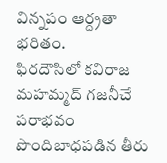విన్నపం ఆర్ద్రతా భరితం.
ఫిరదౌసిలో కవిరాజ మహమ్మద్ గజనీచే పరాభవం పొందిబాధపడిన తీరు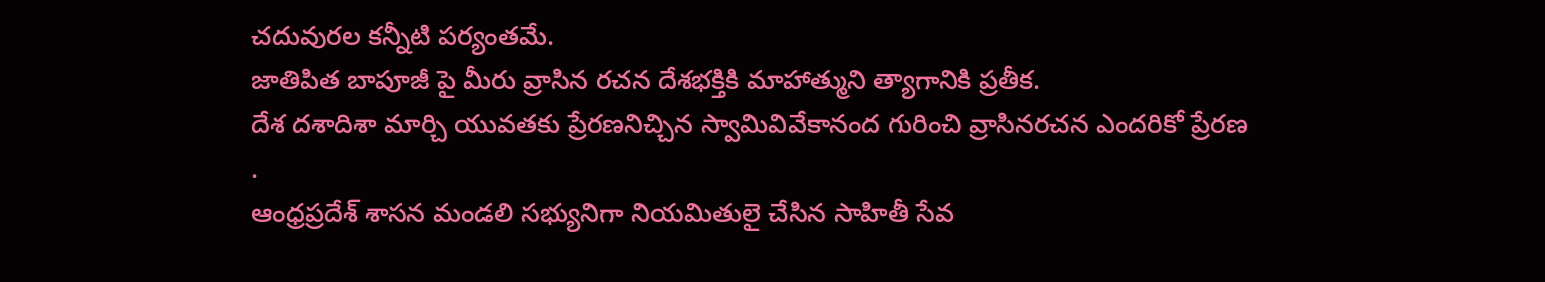చదువురల కన్నీటి పర్యంతమే.
జాతిపిత బాపూజీ పై మీరు వ్రాసిన రచన దేశభక్తికి మాహాత్ముని త్యాగానికి ప్రతీక.
దేశ దశాదిశా మార్చి యువతకు ప్రేరణనిచ్చిన స్వామివివేకానంద గురించి వ్రాసినరచన ఎందరికో ప్రేరణ
.
ఆంధ్రప్రదేశ్ శాసన మండలి సభ్యునిగా నియమితులై చేసిన సాహితీ సేవ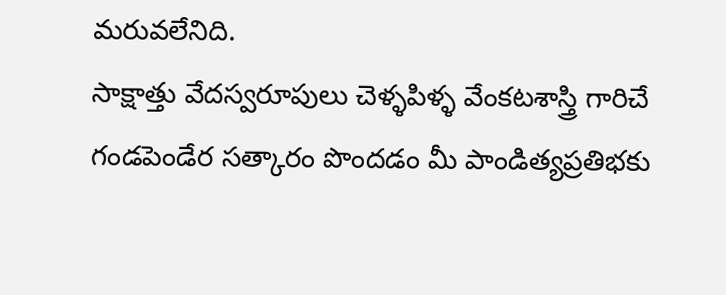మరువలేనిది.
సాక్షాత్తు వేదస్వరూపులు చెళ్ళపిళ్ళ వేంకటశాస్త్రి గారిచే గండపెండేర సత్కారం పొందడం మీ పాండిత్యప్రతిభకు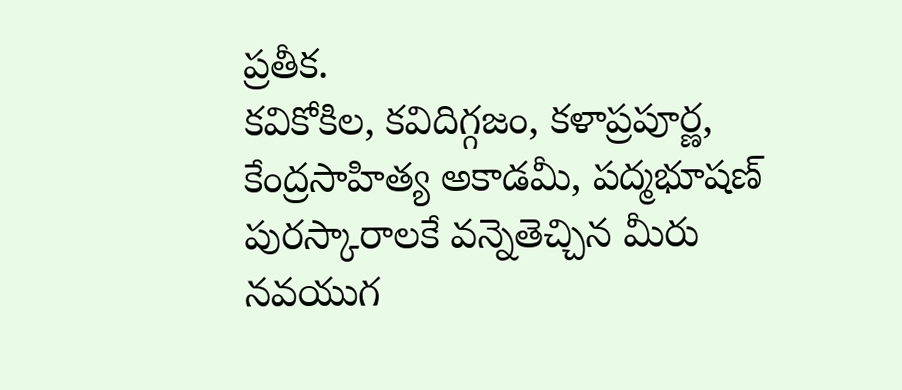ప్రతీక.
కవికోకిల, కవిదిగ్గజం, కళాప్రపూర్ణ, కేంద్రసాహిత్య అకాడమీ, పద్మభూషణ్ పురస్కారాలకే వన్నెతెచ్చిన మీరు నవయుగ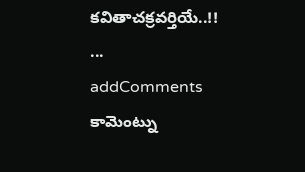కవితాచక్రవర్తియే..!!
...
addComments
కామెంట్ను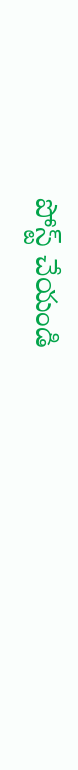పోస్ట్ చేయండి